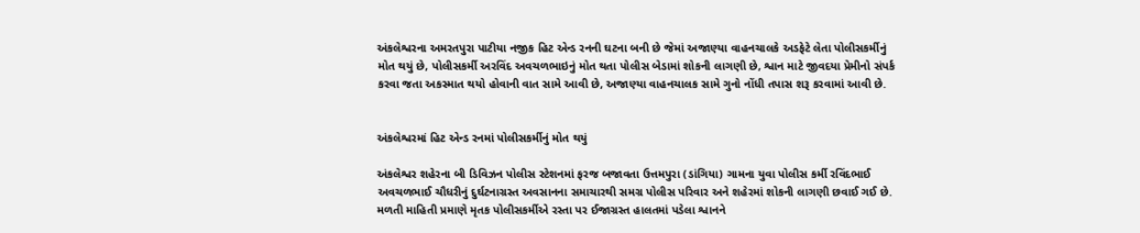અંકલેશ્વરના અમરતપુરા પાટીયા નજીક હિટ એન્ડ રનની ઘટના બની છે જેમાં અજાણ્યા વાહનચાલકે અડફેટે લેતા પોલીસકર્મીનું મોત થયું છે, પોલીસકર્મી અરવિંદ અવચળભાઇનું મોત થતા પોલીસ બેડામાં શોકની લાગણી છે, શ્વાન માટે જીવદયા પ્રેમીનો સંપર્ક કરવા જતા અકસ્માત થયો હોવાની વાત સામે આવી છે, અજાણ્યા વાહનચાલક સામે ગુનો નોંધી તપાસ શરૂ કરવામાં આવી છે.


અંકલેશ્વરમાં હિટ એન્ડ રનમાં પોલીસકર્મીનું મોત થયું

અંકલેશ્વર શહેરના બી ડિવિઝન પોલીસ સ્ટેશનમાં ફરજ બજાવતા ઉત્તમપુરા (ડાંગિયા) ગામના યુવા પોલીસ કર્મી રવિંદભાઈ અવચળભાઈ ચૌધરીનું દુર્ઘટનાગ્રસ્ત અવસાનના સમાચારથી સમગ્ર પોલીસ પરિવાર અને શહેરમાં શોકની લાગણી છવાઈ ગઈ છે. મળતી માહિતી પ્રમાણે મૃતક પોલીસકર્મીએ રસ્તા પર ઈજાગ્રસ્ત હાલતમાં પડેલા શ્વાનને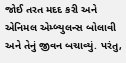જોઈ તરત મદદ કરી અને એનિમલ એમ્બ્યુલન્સ બોલાવી અને તેનું જીવન બચાવ્યું. પરંતુ,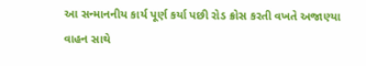આ સન્માનનીય કાર્ય પૂર્ણ કર્યા પછી રોડ ક્રોસ કરતી વખતે અજાણ્યા વાહન સાથે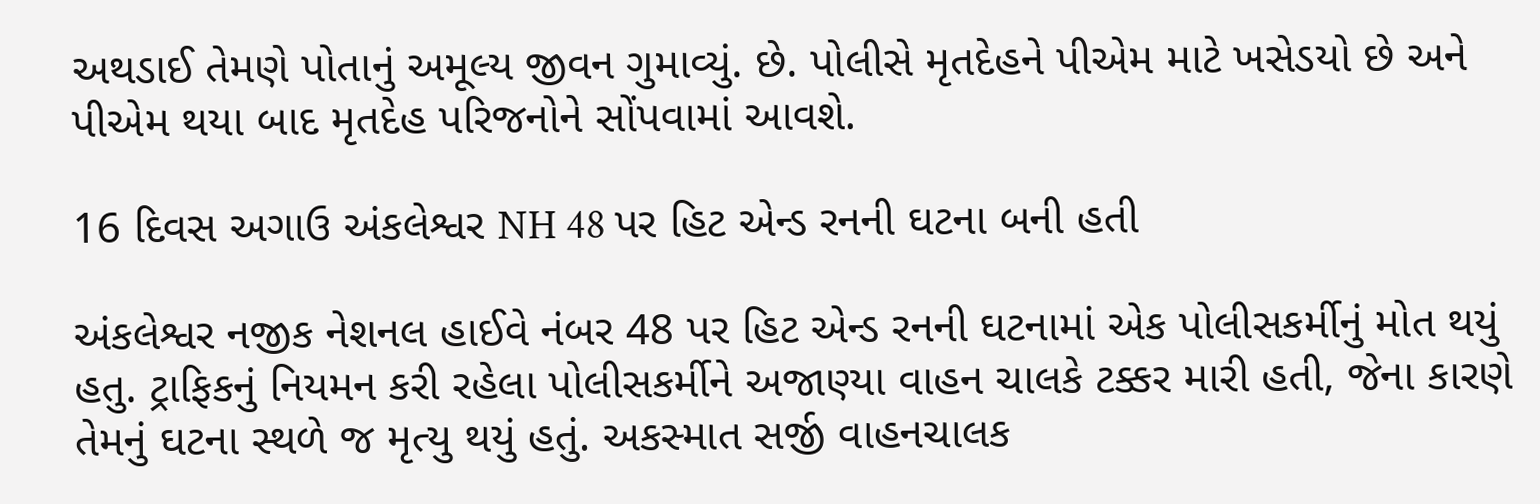અથડાઈ તેમણે પોતાનું અમૂલ્ય જીવન ગુમાવ્યું. છે. પોલીસે મૃતદેહને પીએમ માટે ખસેડયો છે અને પીએમ થયા બાદ મૃતદેહ પરિજનોને સોંપવામાં આવશે.

16 દિવસ અગાઉ અંકલેશ્વર NH 48 પર હિટ એન્ડ રનની ઘટના બની હતી

અંકલેશ્વર નજીક નેશનલ હાઈવે નંબર 48 પર હિટ એન્ડ રનની ઘટનામાં એક પોલીસકર્મીનું મોત થયું હતુ. ટ્રાફિકનું નિયમન કરી રહેલા પોલીસકર્મીને અજાણ્યા વાહન ચાલકે ટક્કર મારી હતી, જેના કારણે તેમનું ઘટના સ્થળે જ મૃત્યુ થયું હતું. અકસ્માત સર્જી વાહનચાલક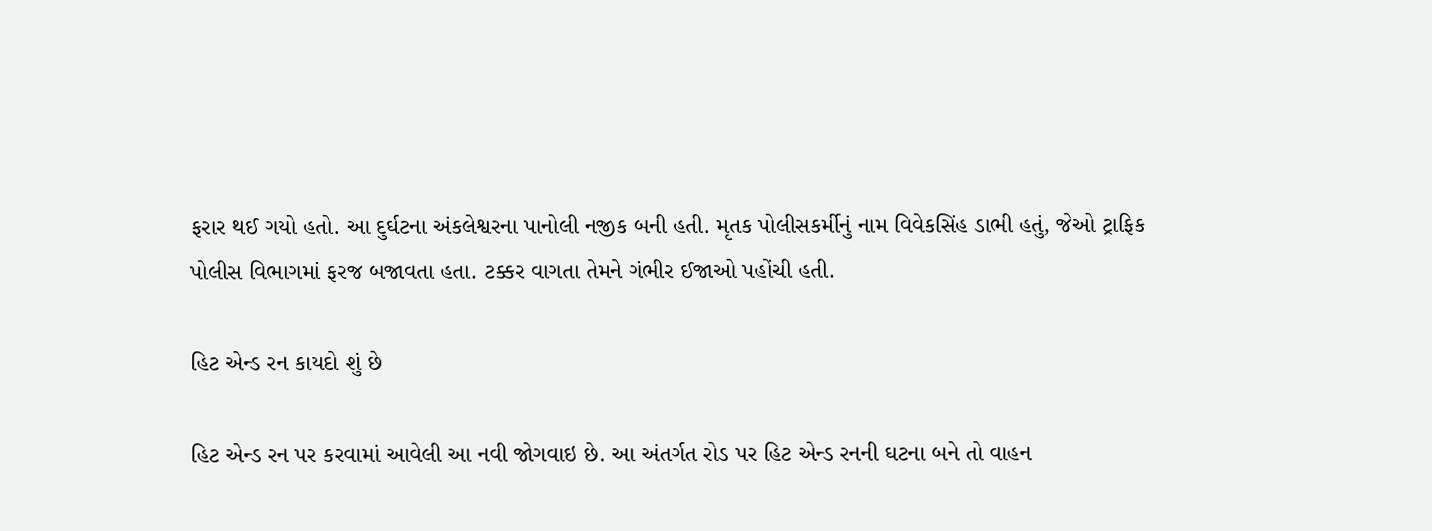ફરાર થઈ ગયો હતો. આ દુર્ઘટના અંકલેશ્વરના પાનોલી નજીક બની હતી. મૃતક પોલીસકર્મીનું નામ વિવેકસિંહ ડાભી હતું, જેઓ ટ્રાફિક પોલીસ વિભાગમાં ફરજ બજાવતા હતા. ટક્કર વાગતા તેમને ગંભીર ઈજાઓ પહોંચી હતી.

હિટ એન્ડ રન કાયદો શું છે

હિટ એન્ડ રન પર કરવામાં આવેલી આ નવી જોગવાઇ છે. આ અંતર્ગત રોડ પર હિટ એન્ડ રનની ઘટના બને તો વાહન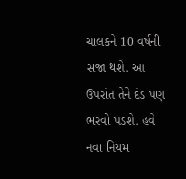ચાલકને 10 વર્ષની સજા થશે. આ ઉપરાંત તેને દંડ પણ ભરવો પડશે. હવે નવા નિયમ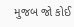મુજબ જો કોઈ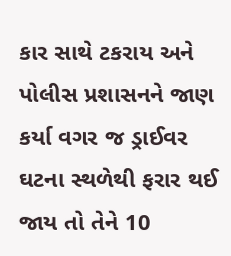કાર સાથે ટકરાય અને પોલીસ પ્રશાસનને જાણ કર્યા વગર જ ડ્રાઈવર ઘટના સ્થળેથી ફરાર થઈ જાય તો તેને 10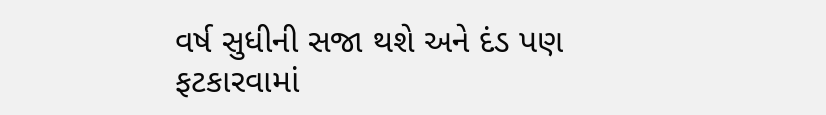વર્ષ સુધીની સજા થશે અને દંડ પણ ફટકારવામાં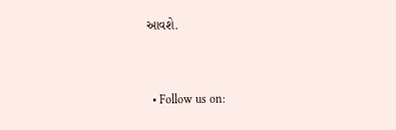આવશે.



  • Follow us on: